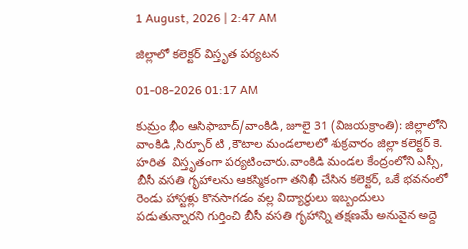1 August, 2026 | 2:47 AM

జిల్లాలో కలెక్టర్ విస్తృత పర్యటన

01-08-2026 01:17 AM

కుమ్రం భీం ఆసిఫాబాద్/వాంకిడి, జూలై 31 (విజయక్రాంతి): జిల్లాలోని వాంకిడి ,సిర్పూర్ టి ,కౌటాల మండలాలలో శుక్రవారం జిల్లా కలెక్టర్ కె. హరిత  విస్తృతంగా పర్యటించారు.వాంకిడి మండల కేంద్రంలోని ఎస్సీ, బీసీ వసతి గృహాలను ఆకస్మికంగా తనిఖీ చేసిన కలెక్టర్, ఒకే భవనంలో రెండు హాస్టళ్లు కొనసాగడం వల్ల విద్యార్థులు ఇబ్బందులు పడుతున్నారని గుర్తించి బీసీ వసతి గృహాన్ని తక్షణమే అనువైన అద్దె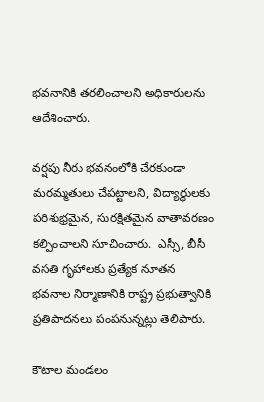భవనానికి తరలించాలని అధికారులను ఆదేశించారు.

వర్షపు నీరు భవనంలోకి చేరకుండా మరమ్మతులు చేపట్టాలని, విద్యార్థులకు పరిశుభ్రమైన, సురక్షితమైన వాతావరణం కల్పించాలని సూచించారు.  ఎస్సీ, బీసీ వసతి గృహాలకు ప్రత్యేక నూతన భవనాల నిర్మాణానికి రాష్ట్ర ప్రభుత్వానికి ప్రతిపాదనలు పంపనున్నట్లు తెలిపారు.

కౌటాల మండలం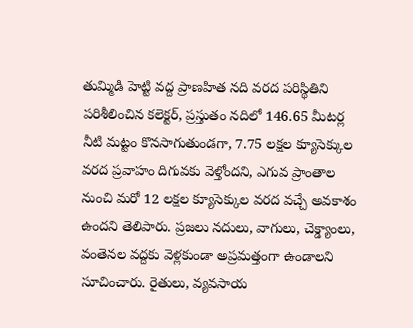తుమ్మిడి హెట్టి వద్ద ప్రాణహిత నది వరద పరిస్థితిని పరిశీలించిన కలెక్టర్, ప్రస్తుతం నదిలో 146.65 మీటర్ల నీటి మట్టం కొనసాగుతుండగా, 7.75 లక్షల క్యూసెక్కుల వరద ప్రవాహం దిగువకు వెళ్తోందని, ఎగువ ప్రాంతాల నుంచి మరో 12 లక్షల క్యూసెక్కుల వరద వచ్చే అవకాశం ఉందని తెలిపారు. ప్రజలు నదులు, వాగులు, చెక్డ్యాంలు, వంతెనల వద్దకు వెళ్లకుండా అప్రమత్తంగా ఉండాలని సూచించారు. రైతులు, వ్యవసాయ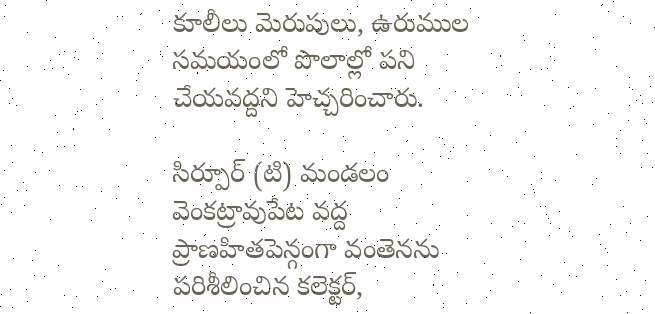కూలీలు మెరుపులు, ఉరుముల సమయంలో పొలాల్లో పని చేయవద్దని హెచ్చరించారు.

సిర్పూర్ (టి) మండలం వెంకట్రావుపేట వద్ద ప్రాణహితపెన్గంగా వంతెనను పరిశీలించిన కలెక్టర్,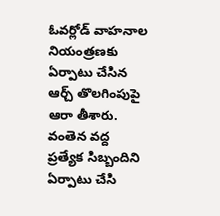ఓవర్లోడ్ వాహనాల నియంత్రణకు ఏర్పాటు చేసిన ఆర్చ్ తొలగింపుపై ఆరా తీశారు. వంతెన వద్ద ప్రత్యేక సిబ్బందిని ఏర్పాటు చేసి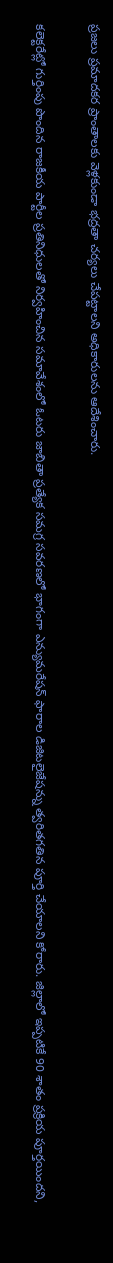ప్రజలు ప్రమాదకర ప్రాంతాలకు వెళ్లకుండా భద్రతా చర్యలు చేపట్టాలని అధికారులను ఆదేశించారు.

కలెక్టరేట్లో గుర్తింపు పొందిన రాజకీయ పార్టీల ప్రతినిధులతో నిర్వహించిన సమావేశంలో ఓటరు జాబితా ప్రత్యేక సమగ్ర సవరణలో భాగంగా ఎన్యుమరేషన్ ఫారాల డిజిటలైజేషన్ను త్వరితగతిన పూర్తి చేయాలని కోరారు. జిల్లాలో ఇప్పటికే 90 శాతం ప్రక్రియ పూర్తయిందని,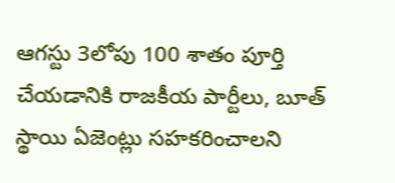ఆగస్టు 3లోపు 100 శాతం పూర్తి చేయడానికి రాజకీయ పార్టీలు, బూత్ స్థాయి ఏజెంట్లు సహకరించాలని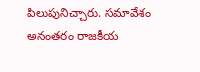పిలుపునిచ్చారు. సమావేశం అనంతరం రాజకీయ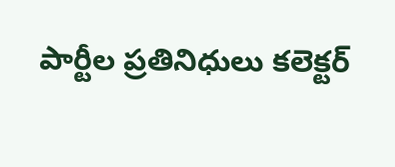పార్టీల ప్రతినిధులు కలెక్టర్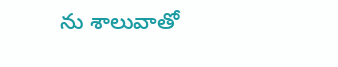ను శాలువాతో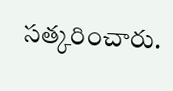సత్కరించారు.